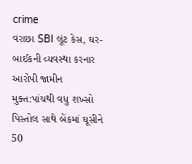crime
વરાછા SBI લૂંટ કેસ, ઘર-બાઈકની વ્યવસ્થા કરનાર આરોપી જામીન મુક્ત:પાંચથી વધુ શખ્સો પિસ્તોલ સાથે બેંકમાં ઘૂસીને 50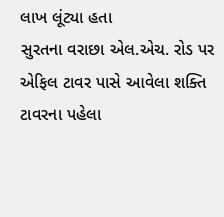લાખ લૂંટ્યા હતા
સુરતના વરાછા એલ.એચ. રોડ પર એફિલ ટાવર પાસે આવેલા શક્તિ ટાવરના પહેલા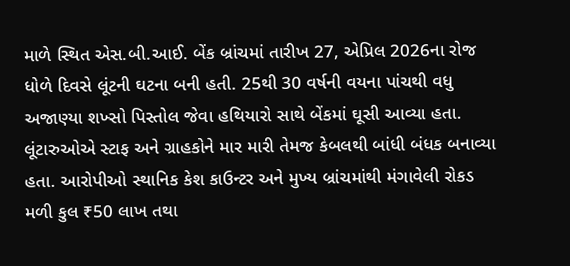માળે સ્થિત એસ.બી.આઈ. બેંક બ્રાંચમાં તારીખ 27, એપ્રિલ 2026ના રોજ ધોળે દિવસે લૂંટની ઘટના બની હતી. 25થી 30 વર્ષની વયના પાંચથી વધુ અજાણ્યા શખ્સો પિસ્તોલ જેવા હથિયારો સાથે બેંકમાં ઘૂસી આવ્યા હતા. લૂંટારુઓએ સ્ટાફ અને ગ્રાહકોને માર મારી તેમજ કેબલથી બાંધી બંધક બનાવ્યા હતા. આરોપીઓ સ્થાનિક કેશ કાઉન્ટર અને મુખ્ય બ્રાંચમાંથી મંગાવેલી રોકડ મળી કુલ ₹50 લાખ તથા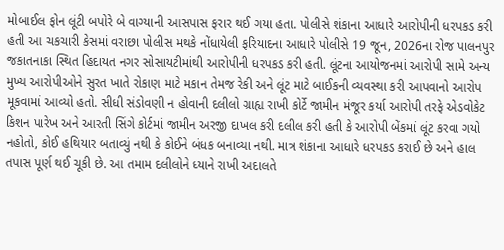મોબાઈલ ફોન લૂંટી બપોરે બે વાગ્યાની આસપાસ ફરાર થઈ ગયા હતા. પોલીસે શંકાના આધારે આરોપીની ધરપકડ કરી હતી આ ચકચારી કેસમાં વરાછા પોલીસ મથકે નોંધાયેલી ફરિયાદના આધારે પોલીસે 19 જૂન, 2026ના રોજ પાલનપુર જકાતનાકા સ્થિત હિદાયત નગર સોસાયટીમાંથી આરોપીની ધરપકડ કરી હતી. લૂંટના આયોજનમાં આરોપી સામે અન્ય મુખ્ય આરોપીઓને સુરત ખાતે રોકાણ માટે મકાન તેમજ રેકી અને લૂંટ માટે બાઈકની વ્યવસ્થા કરી આપવાનો આરોપ મૂકવામાં આવ્યો હતો. સીધી સંડોવણી ન હોવાની દલીલો ગ્રાહ્ય રાખી કોર્ટે જામીન મંજૂર કર્યા આરોપી તરફે એડવોકેટ કિશન પારેખ અને આરતી સિંગે કોર્ટમાં જામીન અરજી દાખલ કરી દલીલ કરી હતી કે આરોપી બેંકમાં લૂંટ કરવા ગયો નહોતો, કોઈ હથિયાર બતાવ્યું નથી કે કોઈને બંધક બનાવ્યા નથી. માત્ર શંકાના આધારે ધરપકડ કરાઈ છે અને હાલ તપાસ પૂર્ણ થઈ ચૂકી છે. આ તમામ દલીલોને ધ્યાને રાખી અદાલતે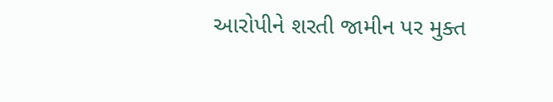આરોપીને શરતી જામીન પર મુક્ત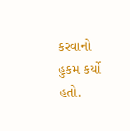કરવાનો હુકમ કર્યો હતો.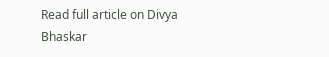Read full article on Divya Bhaskar